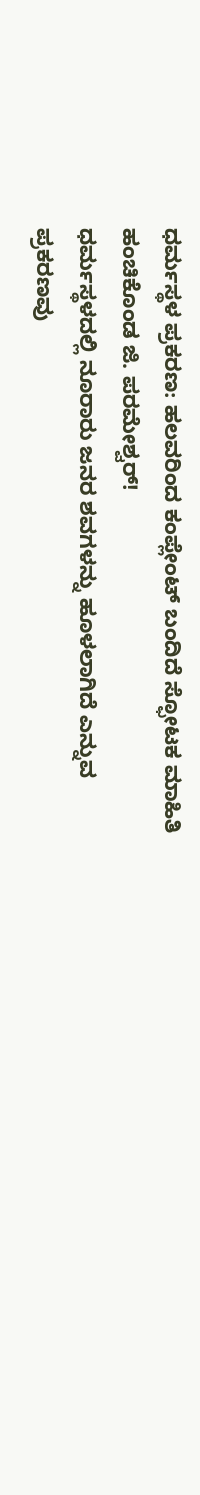ಧರ್ಮಸ್ಥಳ ಪ್ರಕರಣ: ಹಲವರಿಂದ ಕಂಪ್ಲೇಂಟ್ ಬಂದಿದೆ ಸ್ಫೋಟಕ ಮಾಹಿತಿ ಹಂಚಿಕೊಂಡ ಜಿ. ಪರಮೇಶ್ವರ್!
ಧರ್ಮಸ್ಥಳದಲ್ಲಿ ನೂರಾರು ಜನರ ಶವಗಳನ್ನು ಹೂಳಲಾಗಿದೆ ಎನ್ನುವ ಪ್ರಕರಣವು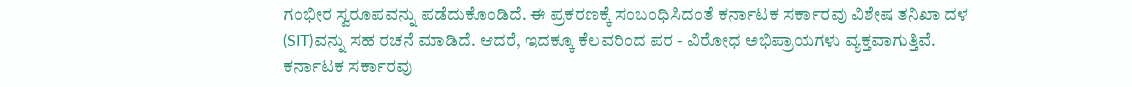ಗಂಭೀರ ಸ್ವರೂಪವನ್ನು ಪಡೆದುಕೊಂಡಿದೆ. ಈ ಪ್ರಕರಣಕ್ಕೆ ಸಂಬಂಧಿಸಿದಂತೆ ಕರ್ನಾಟಕ ಸರ್ಕಾರವು ವಿಶೇಷ ತನಿಖಾ ದಳ (SIT)ವನ್ನು ಸಹ ರಚನೆ ಮಾಡಿದೆ. ಆದರೆ, ಇದಕ್ಕೂ ಕೆಲವರಿಂದ ಪರ - ವಿರೋಧ ಅಭಿಪ್ರಾಯಗಳು ವ್ಯಕ್ತವಾಗುತ್ತಿವೆ. ಕರ್ನಾಟಕ ಸರ್ಕಾರವು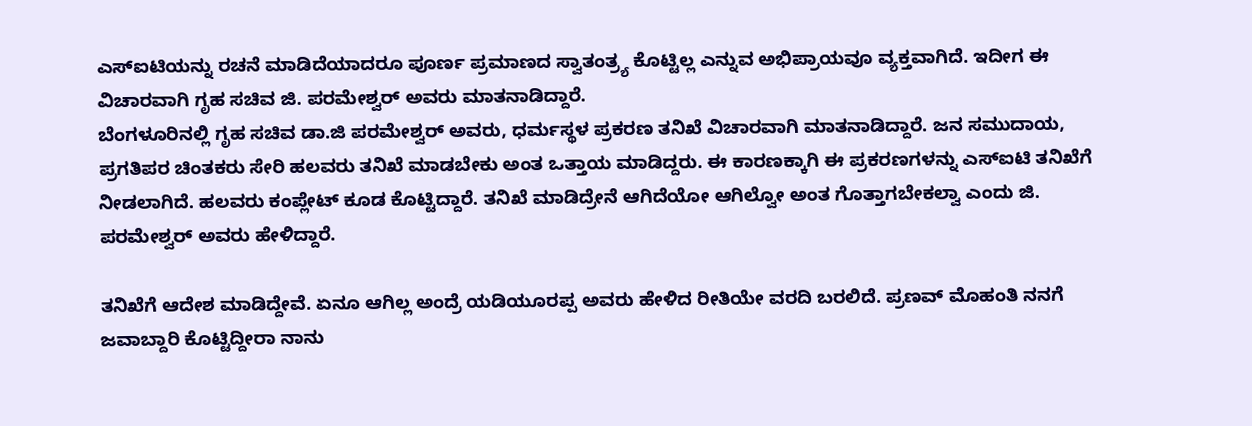ಎಸ್ಐಟಿಯನ್ನು ರಚನೆ ಮಾಡಿದೆಯಾದರೂ ಪೂರ್ಣ ಪ್ರಮಾಣದ ಸ್ವಾತಂತ್ರ್ಯ ಕೊಟ್ಟಿಲ್ಲ ಎನ್ನುವ ಅಭಿಪ್ರಾಯವೂ ವ್ಯಕ್ತವಾಗಿದೆ. ಇದೀಗ ಈ ವಿಚಾರವಾಗಿ ಗೃಹ ಸಚಿವ ಜಿ. ಪರಮೇಶ್ವರ್ ಅವರು ಮಾತನಾಡಿದ್ದಾರೆ.
ಬೆಂಗಳೂರಿನಲ್ಲಿ ಗೃಹ ಸಚಿವ ಡಾ.ಜಿ ಪರಮೇಶ್ವರ್ ಅವರು, ಧರ್ಮಸ್ಥಳ ಪ್ರಕರಣ ತನಿಖೆ ವಿಚಾರವಾಗಿ ಮಾತನಾಡಿದ್ದಾರೆ. ಜನ ಸಮುದಾಯ, ಪ್ರಗತಿಪರ ಚಿಂತಕರು ಸೇರಿ ಹಲವರು ತನಿಖೆ ಮಾಡಬೇಕು ಅಂತ ಒತ್ತಾಯ ಮಾಡಿದ್ದರು. ಈ ಕಾರಣಕ್ಕಾಗಿ ಈ ಪ್ರಕರಣಗಳನ್ನು ಎಸ್ಐಟಿ ತನಿಖೆಗೆ ನೀಡಲಾಗಿದೆ. ಹಲವರು ಕಂಪ್ಲೇಟ್ ಕೂಡ ಕೊಟ್ಟಿದ್ದಾರೆ. ತನಿಖೆ ಮಾಡಿದ್ರೇನೆ ಆಗಿದೆಯೋ ಆಗಿಲ್ವೋ ಅಂತ ಗೊತ್ತಾಗಬೇಕಲ್ವಾ ಎಂದು ಜಿ. ಪರಮೇಶ್ವರ್ ಅವರು ಹೇಳಿದ್ದಾರೆ.

ತನಿಖೆಗೆ ಆದೇಶ ಮಾಡಿದ್ದೇವೆ. ಏನೂ ಆಗಿಲ್ಲ ಅಂದ್ರೆ ಯಡಿಯೂರಪ್ಪ ಅವರು ಹೇಳಿದ ರೀತಿಯೇ ವರದಿ ಬರಲಿದೆ. ಪ್ರಣವ್ ಮೊಹಂತಿ ನನಗೆ ಜವಾಬ್ದಾರಿ ಕೊಟ್ಟಿದ್ದೀರಾ ನಾನು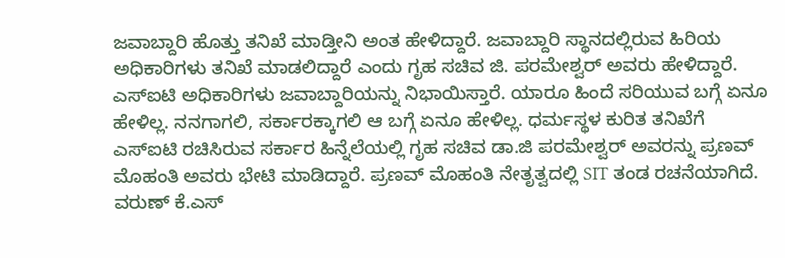ಜವಾಬ್ದಾರಿ ಹೊತ್ತು ತನಿಖೆ ಮಾಡ್ತೀನಿ ಅಂತ ಹೇಳಿದ್ದಾರೆ. ಜವಾಬ್ದಾರಿ ಸ್ಥಾನದಲ್ಲಿರುವ ಹಿರಿಯ ಅಧಿಕಾರಿಗಳು ತನಿಖೆ ಮಾಡಲಿದ್ದಾರೆ ಎಂದು ಗೃಹ ಸಚಿವ ಜಿ. ಪರಮೇಶ್ವರ್ ಅವರು ಹೇಳಿದ್ದಾರೆ.
ಎಸ್ಐಟಿ ಅಧಿಕಾರಿಗಳು ಜವಾಬ್ದಾರಿಯನ್ನು ನಿಭಾಯಿಸ್ತಾರೆ. ಯಾರೂ ಹಿಂದೆ ಸರಿಯುವ ಬಗ್ಗೆ ಏನೂ ಹೇಳಿಲ್ಲ. ನನಗಾಗಲಿ, ಸರ್ಕಾರಕ್ಕಾಗಲಿ ಆ ಬಗ್ಗೆ ಏನೂ ಹೇಳಿಲ್ಲ. ಧರ್ಮಸ್ಥಳ ಕುರಿತ ತನಿಖೆಗೆ ಎಸ್ಐಟಿ ರಚಿಸಿರುವ ಸರ್ಕಾರ ಹಿನ್ನೆಲೆಯಲ್ಲಿ ಗೃಹ ಸಚಿವ ಡಾ.ಜಿ ಪರಮೇಶ್ವರ್ ಅವರನ್ನು ಪ್ರಣವ್ ಮೊಹಂತಿ ಅವರು ಭೇಟಿ ಮಾಡಿದ್ದಾರೆ. ಪ್ರಣವ್ ಮೊಹಂತಿ ನೇತೃತ್ವದಲ್ಲಿ SIT ತಂಡ ರಚನೆಯಾಗಿದೆ.
ವರುಣ್ ಕೆ.ಎಸ್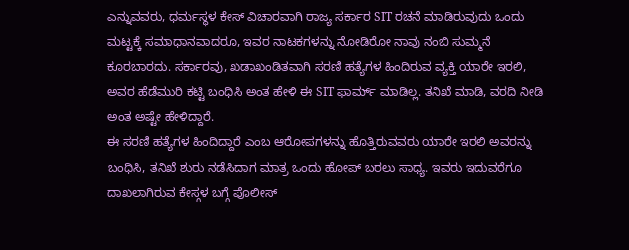ಎನ್ನುವವರು, ಧರ್ಮಸ್ಥಳ ಕೇಸ್ ವಿಚಾರವಾಗಿ ರಾಜ್ಯ ಸರ್ಕಾರ SIT ರಚನೆ ಮಾಡಿರುವುದು ಒಂದು ಮಟ್ಟಕ್ಕೆ ಸಮಾಧಾನವಾದರೂ, ಇವರ ನಾಟಕಗಳನ್ನು ನೋಡಿರೋ ನಾವು ನಂಬಿ ಸುಮ್ಮನೆ ಕೂರಬಾರದು. ಸರ್ಕಾರವು, ಖಡಾಖಂಡಿತವಾಗಿ ಸರಣಿ ಹತ್ಯೆಗಳ ಹಿಂದಿರುವ ವ್ಯಕ್ತಿ ಯಾರೇ ಇರಲಿ, ಅವರ ಹೆಡೆಮುರಿ ಕಟ್ಟಿ ಬಂಧಿಸಿ ಅಂತ ಹೇಳಿ ಈ SIT ಫಾರ್ಮ್ ಮಾಡಿಲ್ಲ. ತನಿಖೆ ಮಾಡಿ, ವರದಿ ನೀಡಿ ಅಂತ ಅಷ್ಟೇ ಹೇಳಿದ್ದಾರೆ.
ಈ ಸರಣಿ ಹತ್ಯೆಗಳ ಹಿಂದಿದ್ದಾರೆ ಎಂಬ ಆರೋಪಗಳನ್ನು ಹೊತ್ತಿರುವವರು ಯಾರೇ ಇರಲಿ ಅವರನ್ನು ಬಂಧಿಸಿ, ತನಿಖೆ ಶುರು ನಡೆಸಿದಾಗ ಮಾತ್ರ ಒಂದು ಹೋಪ್ ಬರಲು ಸಾಧ್ಯ. ಇವರು ಇದುವರೆಗೂ ದಾಖಲಾಗಿರುವ ಕೇಸ್ಗಳ ಬಗ್ಗೆ ಪೊಲೀಸ್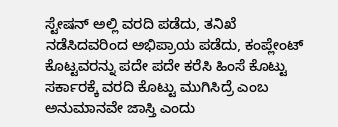ಸ್ಟೇಷನ್ ಅಲ್ಲಿ ವರದಿ ಪಡೆದು, ತನಿಖೆ ನಡೆಸಿದವರಿಂದ ಅಭಿಪ್ರಾಯ ಪಡೆದು, ಕಂಪ್ಲೇಂಟ್ ಕೊಟ್ಟವರನ್ನು ಪದೇ ಪದೇ ಕರೆಸಿ ಹಿಂಸೆ ಕೊಟ್ಟು ಸರ್ಕಾರಕ್ಕೆ ವರದಿ ಕೊಟ್ಟು ಮುಗಿಸಿದ್ರೆ ಎಂಬ ಅನುಮಾನವೇ ಜಾಸ್ತಿ ಎಂದು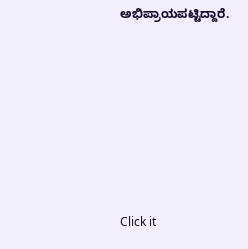ಅಭಿಪ್ರಾಯಪಟ್ಟಿದ್ದಾರೆ.












Click it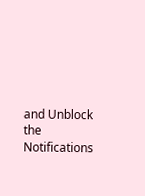and Unblock the Notifications